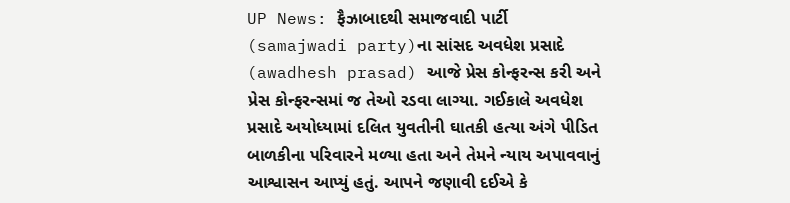UP News: ફૈઝાબાદથી સમાજવાદી પાર્ટી (samajwadi party)ના સાંસદ અવધેશ પ્રસાદે (awadhesh prasad) આજે પ્રેસ કોન્ફરન્સ કરી અને પ્રેસ કોન્ફરન્સમાં જ તેઓ રડવા લાગ્યા. ગઈકાલે અવધેશ પ્રસાદે અયોધ્યામાં દલિત યુવતીની ઘાતકી હત્યા અંગે પીડિત બાળકીના પરિવારને મળ્યા હતા અને તેમને ન્યાય અપાવવાનું આશ્વાસન આપ્યું હતું. આપને જણાવી દઈએ કે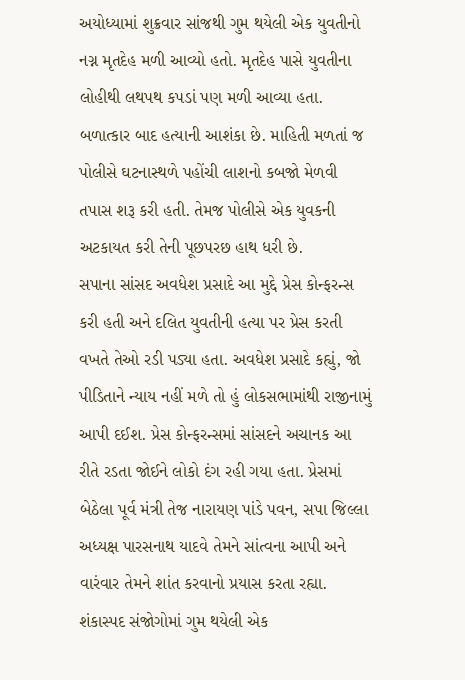અયોધ્યામાં શુક્રવાર સાંજથી ગુમ થયેલી એક યુવતીનો નગ્ન મૃતદેહ મળી આવ્યો હતો. મૃતદેહ પાસે યુવતીના લોહીથી લથપથ કપડાં પણ મળી આવ્યા હતા. બળાત્કાર બાદ હત્યાની આશંકા છે. માહિતી મળતાં જ પોલીસે ઘટનાસ્થળે પહોંચી લાશનો કબજો મેળવી તપાસ શરૂ કરી હતી. તેમજ પોલીસે એક યુવકની અટકાયત કરી તેની પૂછપરછ હાથ ધરી છે.
સપાના સાંસદ અવધેશ પ્રસાદે આ મુદ્દે પ્રેસ કોન્ફરન્સ કરી હતી અને દલિત યુવતીની હત્યા પર પ્રેસ કરતી વખતે તેઓ રડી પડ્યા હતા. અવધેશ પ્રસાદે કહ્યું, જો પીડિતાને ન્યાય નહીં મળે તો હું લોકસભામાંથી રાજીનામું આપી દઈશ. પ્રેસ કોન્ફરન્સમાં સાંસદને અચાનક આ રીતે રડતા જોઈને લોકો દંગ રહી ગયા હતા. પ્રેસમાં બેઠેલા પૂર્વ મંત્રી તેજ નારાયણ પાંડે પવન, સપા જિલ્લા અધ્યક્ષ પારસનાથ યાદવે તેમને સાંત્વના આપી અને વારંવાર તેમને શાંત કરવાનો પ્રયાસ કરતા રહ્યા.
શંકાસ્પદ સંજોગોમાં ગુમ થયેલી એક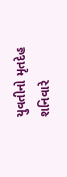યુવતીનો મૃતદેહ શનિવારે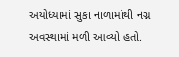અયોધ્યામાં સુકા નાળામાંથી નગ્ન અવસ્થામાં મળી આવ્યો હતો.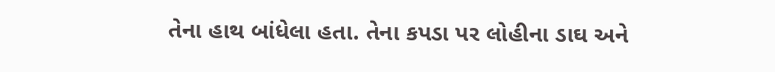તેના હાથ બાંધેલા હતા. તેના કપડા પર લોહીના ડાઘ અને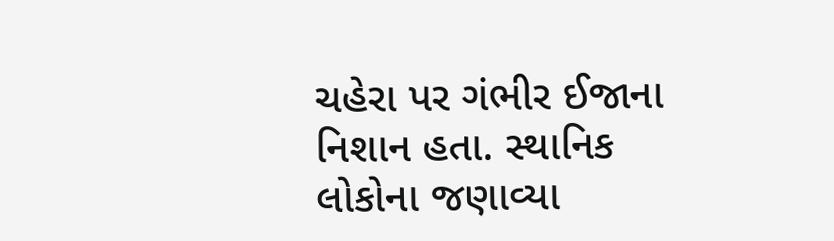ચહેરા પર ગંભીર ઈજાના નિશાન હતા. સ્થાનિક લોકોના જણાવ્યા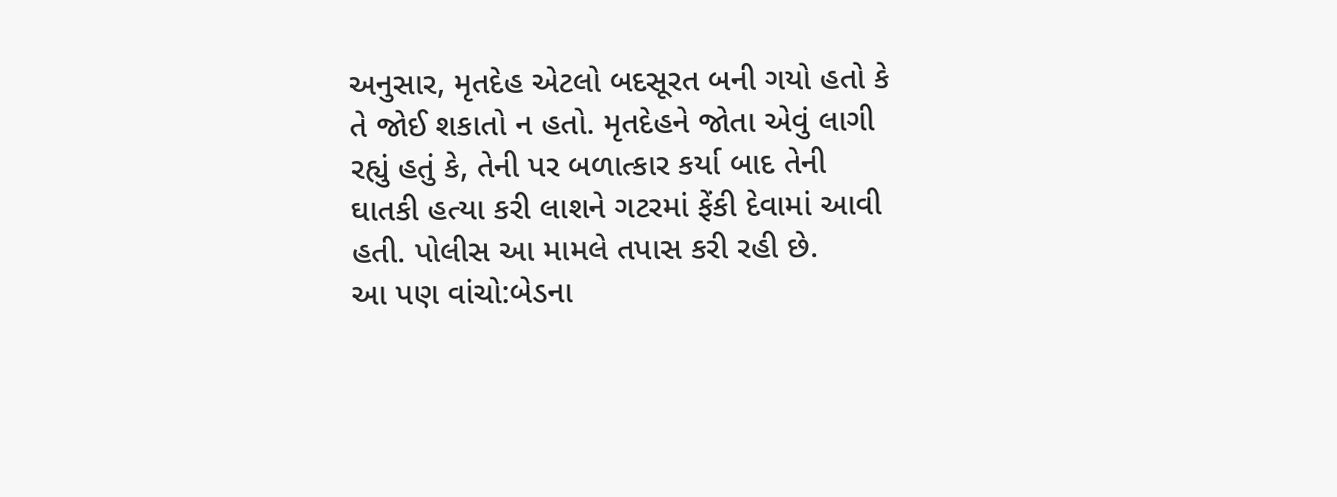અનુસાર, મૃતદેહ એટલો બદસૂરત બની ગયો હતો કે તે જોઈ શકાતો ન હતો. મૃતદેહને જોતા એવું લાગી રહ્યું હતું કે, તેની પર બળાત્કાર કર્યા બાદ તેની ઘાતકી હત્યા કરી લાશને ગટરમાં ફેંકી દેવામાં આવી હતી. પોલીસ આ મામલે તપાસ કરી રહી છે.
આ પણ વાંચો:બેડના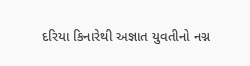દરિયા કિનારેથી અજ્ઞાત યુવતીનો નગ્ન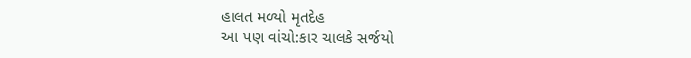હાલત મળ્યો મૃતદેહ
આ પણ વાંચો:કાર ચાલકે સર્જયો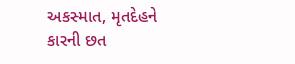અકસ્માત, મૃતદેહને કારની છત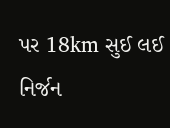પર 18km સુઈ લઈ નિર્જન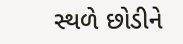સ્થળે છોડીને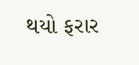થયો ફરાર